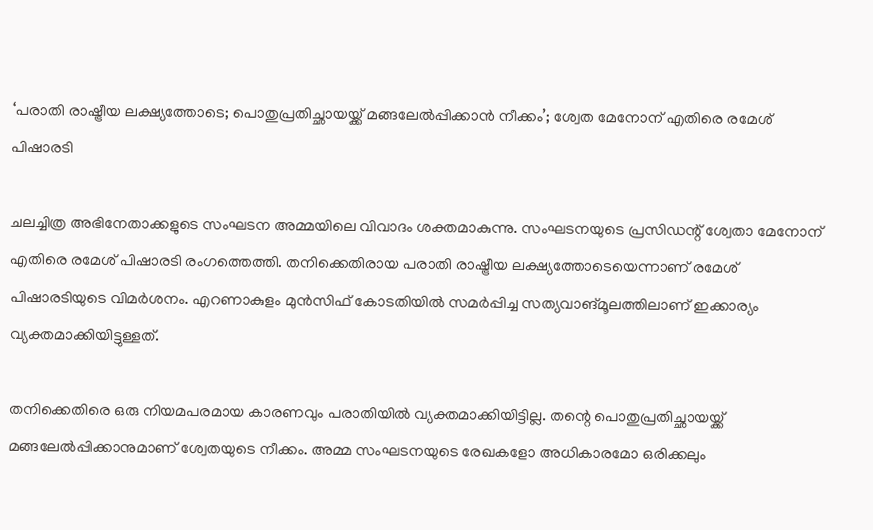‘പരാതി രാഷ്ട്രീയ ലക്ഷ്യത്തോടെ; പൊതുപ്രതിച്ഛായയ്ക്ക് മങ്ങലേൽപ്പിക്കാൻ നീക്കം’; ശ്വേത മേനോന് എതിരെ രമേശ് പിഷാരടി

ചലച്ചിത്ര അഭിനേതാക്കളുടെ സംഘടന അമ്മയിലെ വിവാദം ശക്തമാകുന്നു. സംഘടനയുടെ പ്രസിഡന്റ് ശ്വേതാ മേനോന് എതിരെ രമേശ് പിഷാരടി രംഗത്തെത്തി. തനിക്കെതിരായ പരാതി രാഷ്ട്രീയ ലക്ഷ്യത്തോടെയെന്നാണ് രമേശ് പിഷാരടിയുടെ വിമർശനം. എറണാകുളം മുൻസിഫ് കോടതിയിൽ സമർപ്പിച്ച സത്യവാങ്മൂലത്തിലാണ് ഇക്കാര്യം വ്യക്തമാക്കിയിട്ടുള്ളത്.

തനിക്കെതിരെ ഒരു നിയമപരമായ കാരണവും പരാതിയിൽ വ്യക്തമാക്കിയിട്ടില്ല. തന്റെ പൊതുപ്രതിച്ഛായയ്ക്ക് മങ്ങലേൽപ്പിക്കാനുമാണ് ശ്വേതയുടെ നീക്കം. അമ്മ സംഘടനയുടെ രേഖകളോ അധികാരമോ ഒരിക്കലും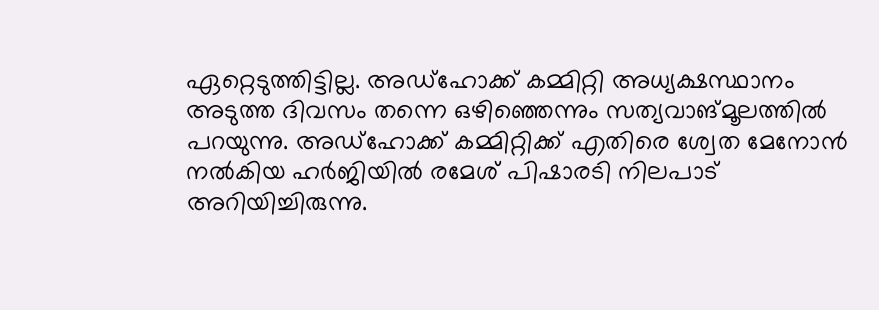ഏറ്റെടുത്തിട്ടില്ല. അഡ്ഹോക്ക് കമ്മിറ്റി അധ്യക്ഷസ്ഥാനം അടുത്ത ദിവസം തന്നെ ഒഴിഞ്ഞെന്നും സത്യവാങ്മൂലത്തിൽ പറയുന്നു. അഡ്‌ഹോക്ക് കമ്മിറ്റിക്ക് എതിരെ ശ്വേത മേനോൻ നൽകിയ ഹർജിയിൽ രമേശ് പിഷാരടി നിലപാട് അറിയിച്ചിരുന്നു.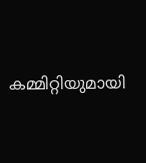കമ്മിറ്റിയുമായി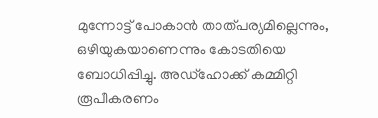മുന്നോട്ട് പോകാൻ താത്പര്യമില്ലെന്നും, ഒഴിയുകയാണെന്നും കോടതിയെ ബോധിപ്പിച്ചു. അഡ്‌ഹോക്ക് കമ്മിറ്റി രൂപീകരണം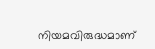നിയമവിരുദ്ധമാണ്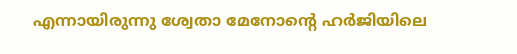എന്നായിരുന്നു ശ്വേതാ മേനോന്റെ ഹർജിയിലെ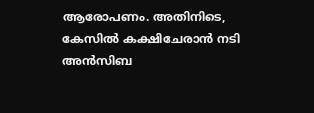ആരോപണം. അതിനിടെ, കേസിൽ കക്ഷിചേരാൻ നടി അൻസിബ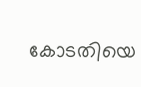കോടതിയെ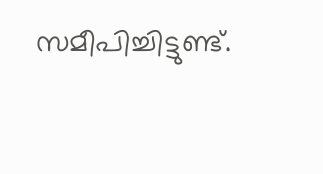സമീപിച്ചിട്ടുണ്ട്.